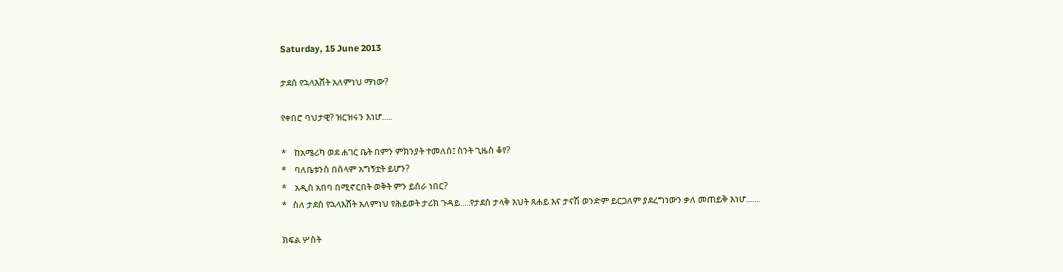Saturday, 15 June 2013

ታደሰ የኋላእሸት አለምነህ ማነው?

የቀበሮ ባህታዊ? ዝርዝሩን እነሆ.....

*    ከአሜሪካ ወደ ሐገር ቤት በምን ምክንያት ተመለሰ፤ ስንት ጊዜስ ቆየ?
*    ባለቤቱንስ በሰላም አግኝቷት ይሆን?
*    አዲስ አበባ በሚኖርበት ወቅት ምን ይሰራ ነበር?
*   ስለ ታደስ የኋላእሸት አለምነህ የሕይወት ታሪክ ጉዳይ.....የታደሰ ታላቅ እህት ጸሐይ እና ታናሽ ወንድም ይርጋለም ያደረግነውን ቃለ መጠይቅ እነሆ.......

ክፍል ሦስት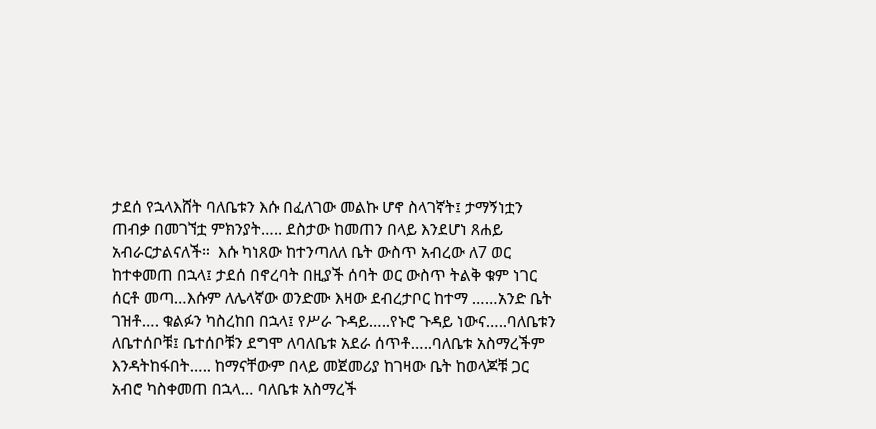ታደሰ የኋላእሸት ባለቤቱን እሱ በፈለገው መልኩ ሆኖ ስላገኛት፤ ታማኝነቷን ጠብቃ በመገኘቷ ምክንያት….. ደስታው ከመጠን በላይ እንደሆነ ጸሐይ አብራርታልናለች።  እሱ ካነጸው ከተንጣለለ ቤት ውስጥ አብረው ለ7 ወር ከተቀመጠ በኋላ፤ ታደሰ በኖረባት በዚያች ሰባት ወር ውስጥ ትልቅ ቁም ነገር ሰርቶ መጣ…እሱም ለሌላኛው ወንድሙ እዛው ደብረታቦር ከተማ ……አንድ ቤት ገዝቶ…. ቁልፉን ካስረከበ በኋላ፤ የሥራ ጉዳይ…..የኑሮ ጉዳይ ነውና…..ባለቤቱን ለቤተሰቦቹ፤ ቤተሰቦቹን ደግሞ ለባለቤቱ አደራ ሰጥቶ…..ባለቤቱ አስማረችም እንዳትከፋበት….. ከማናቸውም በላይ መጀመሪያ ከገዛው ቤት ከወላጆቹ ጋር አብሮ ካስቀመጠ በኋላ… ባለቤቱ አስማረች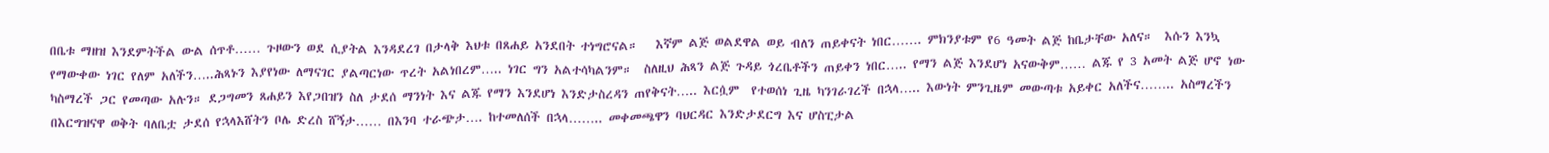በቤቱ ማዘዝ እንደምትችል ውል ሰጥቶ…… ጉዞውን ወደ ሲያትል እንዳደረገ በታላቅ እህቱ በጸሐይ አንደበት ተነግሮናል።   እኛም ልጅ ወልደዋል ወይ ብለን ጠይቀናት ነበር……. ምክንያቱም የ6 ዓመት ልጅ ከቤታቸው አለና።  እሱን እንኳ የማውቀው ነገር የለም አለችን…..ሕጻኑን እያየነው ለማናገር ያልጣርነው ጥረት አልነበረም….. ነገር ግን አልተሳካልንም።  ስለዚህ ሕጻን ልጅ ጉዳይ ጎረቤቶችን ጠይቀን ነበር….. የማን ልጅ እንደሆነ አናውቅም…… ልጁ የ 3 አመት ልጅ ሆኖ ነው ካስማረች ጋር የመጣው አሉን። ደጋግመን ጸሐይን እየጋበዝን ስለ ታደሰ ማንነት እና ልጁ የማን እንደሆነ እንድታስረዳን ጠየቅናት….. እርሷም  የተወሰነ ጊዜ ካንገራገረች በኋላ….. እውነት ምንጊዜም መውጣቱ አይቀር አለችና…….. አስማረችን በእርግዝናዋ ወቅት ባለቤቷ ታደሰ የኋላእሸትን ቦሌ ድረስ ሸኝታ…… በእንባ ተራጭታ…. ከተመለሰች በኋላ…….. መቀመጫዋን ባህርዳር እንድታደርግ እና ሆስፒታል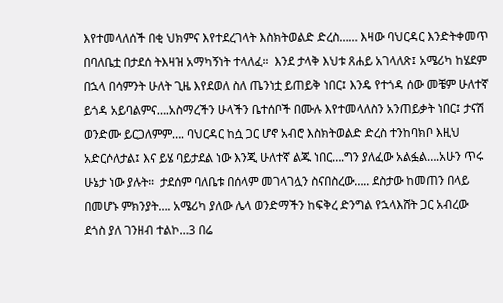እየተመላለሰች በቂ ህክምና እየተደረገላት እስክትወልድ ድረስ…… እዛው ባህርዳር እንድትቀመጥ በባለቤቷ በታደሰ ትእዛዝ አማካኝነት ተላለፈ።  እንደ ታላቅ እህቱ ጸሐይ አገላለጽ፤ አሜሪካ ከሄደም በኋላ በሳምንት ሁለት ጊዜ እየደወለ ስለ ጤንነቷ ይጠይቅ ነበር፤ እንዴ የተጎዳ ሰው መቼም ሁለተኛ ይጎዳ አይባልምና….አስማረችን ሁላችን ቤተሰቦች በሙሉ እየተመላለስን አንጠይቃት ነበር፤ ታናሽ ወንድሙ ይርጋለምም…. ባህርዳር ከሷ ጋር ሆኖ አብሮ እስክትወልድ ድረስ ተንከባክቦ እዚህ አድርሶለታል፤ እና ይሄ ባይታደል ነው እንጂ ሁለተኛ ልጁ ነበር….ግን ያለፈው አልፏል….አሁን ጥሩ ሁኔታ ነው ያሉት።  ታደሰም ባለቤቱ በሰላም መገላገሏን ስናበስረው….. ደስታው ከመጠን በላይ በመሆኑ ምክንያት…. አሜሪካ ያለው ሌላ ወንድማችን ከፍቅረ ድንግል የኋላእሸት ጋር አብረው ደጎስ ያለ ገንዘብ ተልኮ…3 በሬ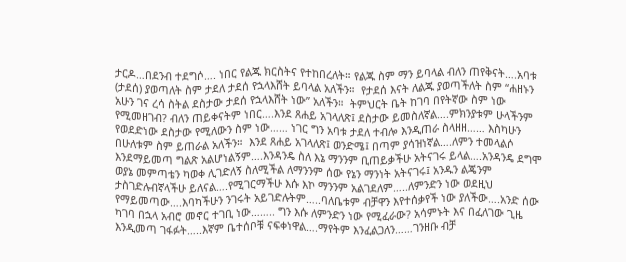ታርዶ…በደንብ ተደግሶ…. ነበር የልጁ ክርስትና የተከበረለት። የልጁ ስም ማን ይባላል ብለን ጠየቅናት….አባቱ (ታደሰ) ያወጣለት ስም ታደለ ታደሰ የኋላእሸት ይባላል አለችን።  የታደሰ እናት ለልጁ ያወጣችለት ስም “ሐዘኑን አሁን ገና ረሳ ስትል ደስታው ታደሰ የኋላእሸት ነው” አለችን።  ትምህርት ቤት ከገባ በየትኛው ስም ነው የሚመዘገብ? ብለን ጠይቀናትም ነበር….እንደ ጸሐይ አገላለጽ፤ ደስታው ይመስለኛል….ምክንያቱም ሁላችንም የወደድነው ደስታው የሚለውን ስም ነው…… ነገር ግን አባቱ ታደለ ተብሎ እንዲጠራ ስላዘዘ…… እስካሁን በሁለቱም ስም ይጠራል አለችን።  እንደ ጸሐይ አገላለጽ፤ ወንድሜ፤ በጣም ያሳዝነኛል….ለምን ተመላልሶ እንደማይመጣ ግልጽ አልሆነልኝም….እንዳንዴ ስለ እኔ ማንንም ቢጠይቃችሁ አትናገሩ ይላል….አንዳንዴ ደግሞ ወያኔ መምጣቴን ካወቀ ሊገድለኝ ስለሚችል ለማንንም ሰው የኔን ማንነት አትናገሩ፤ አንዱን ልጄንም ታስገድሉብኛላችሁ ይለናል….የሚገርማችሁ እሱ እኮ ማንንም አልገደለም…..ለምንድን ነው ወደዚህ የማይመጣው….እባካችሁን ንገሩት አይገድሉትም…..ባለቤቱም ብቻዋን እየተሰቃየች ነው ያለችው….አንድ ሰው ካገባ በኋላ አብሮ መኖር ተገቢ ነው…….. ግን እሱ ለምንድን ነው የሚፈራው? አሳምኑት እና በፈለገው ጊዜ እንዲመጣ ገፋፉት…..እኛም ቤተሰቦቹ ናፍቀነዋል….ማየትም እንፈልጋለን……ገንዘቡ ብቻ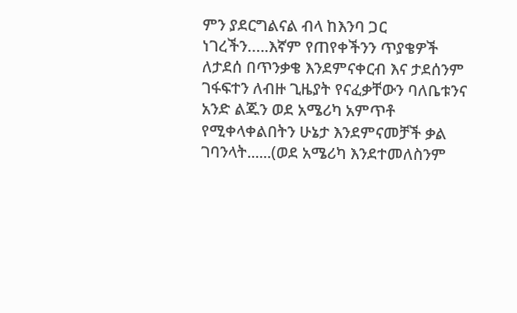ምን ያደርግልናል ብላ ከእንባ ጋር ነገረችን…..እኛም የጠየቀችንን ጥያቄዎች ለታደሰ በጥንቃቄ እንደምናቀርብ እና ታደሰንም ገፋፍተን ለብዙ ጊዜያት የናፈቃቸውን ባለቤቱንና አንድ ልጁን ወደ አሜሪካ አምጥቶ የሚቀላቀልበትን ሁኔታ እንደምናመቻች ቃል ገባንላት......(ወደ አሜሪካ እንደተመለስንም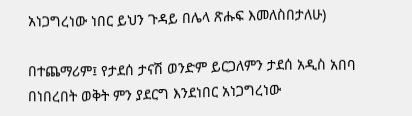አነጋግረነው ነበር ይህን ጉዳይ በሌላ ጽሑፍ እመለስበታለሁ)

በተጨማሪም፤ የታደሰ ታናሽ ወንድም ይርጋለምን ታደሰ አዲስ አበባ በነበረበት ወቅት ምን ያደርግ እንደነበር አነጋግረነው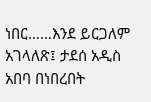ነበር……እንደ ይርጋለም አገላለጽ፤ ታደሰ አዲስ አበባ በነበረበት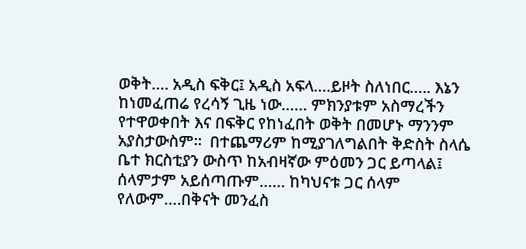ወቅት…. አዲስ ፍቅር፤ አዲስ አፍላ….ይዞት ስለነበር….. እኔን ከነመፈጠሬ የረሳኝ ጊዜ ነው…… ምክንያቱም አስማረችን የተዋወቀበት እና በፍቅር የከነፈበት ወቅት በመሆኑ ማንንም አያስታውስም።  በተጨማሪም ከሚያገለግልበት ቅድስት ስላሴ ቤተ ክርስቲያን ውስጥ ከአብዛኛው ምዕመን ጋር ይጣላል፤ ሰላምታም አይሰጣጡም…… ከካህናቱ ጋር ሰላም የለውም….በቅናት መንፈስ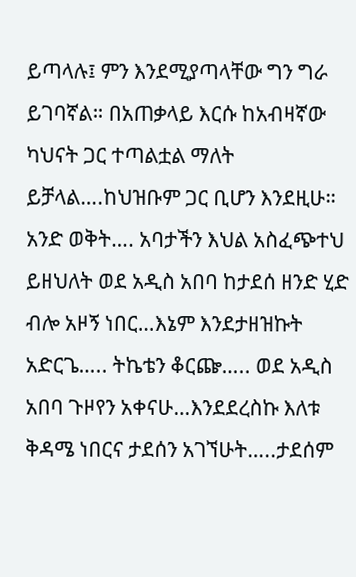ይጣላሉ፤ ምን እንደሚያጣላቸው ግን ግራ ይገባኛል። በአጠቃላይ እርሱ ከአብዛኛው ካህናት ጋር ተጣልቷል ማለት ይቻላል….ከህዝቡም ጋር ቢሆን እንደዚሁ። አንድ ወቅት…. አባታችን እህል አስፈጭተህ ይዘህለት ወደ አዲስ አበባ ከታደሰ ዘንድ ሂድ ብሎ አዞኝ ነበር…እኔም እንደታዘዝኩት አድርጌ….. ትኬቴን ቆርጬ….. ወደ አዲስ አበባ ጉዞየን አቀናሁ…እንደደረስኩ እለቱ ቅዳሜ ነበርና ታደሰን አገኘሁት…..ታደሰም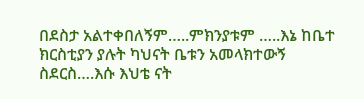በደስታ አልተቀበለኝም…..ምክንያቱም …..እኔ ከቤተ ክርስቲያን ያሉት ካህናት ቤቱን አመላክተውኝ ስደርስ….እሱ እህቴ ናት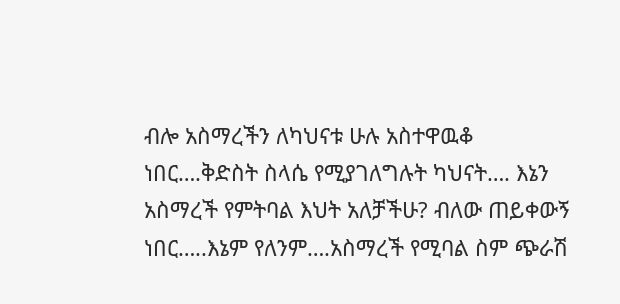ብሎ አስማረችን ለካህናቱ ሁሉ አስተዋዉቆ ነበር….ቅድስት ስላሴ የሚያገለግሉት ካህናት…. እኔን አስማረች የምትባል እህት አለቻችሁ? ብለው ጠይቀውኝ ነበር…..እኔም የለንም….አስማረች የሚባል ስም ጭራሽ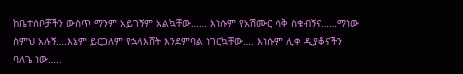ከቤተሰቦቻችን ውስጥ ማንም አይገኝም አልኳቸው…… እነሱም የአሽሙር ሳቅ ስቁብኝና……ማነው ስምህ አሉኝ….እኔም ይርጋለም የኋላእሸት እንደምባል ነገርኳቸው…. እነሱም ሊቀ ዲያቆናችን ባለጌ ነው…..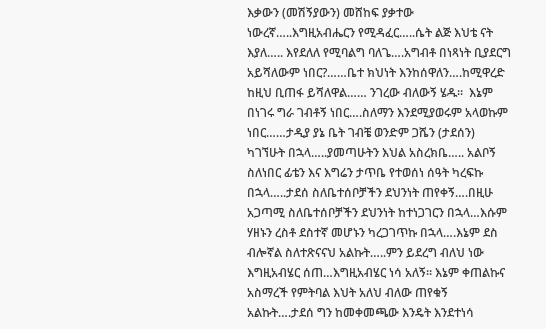እቃውን (መሽኝያውን) መሸከፍ ያቃተው ነውረኛ…..እግዚአብሔርን የሚዳፈር…..ሴት ልጅ እህቴ ናት እያለ….. እየደለለ የሚባልግ ባለጌ….አግብቶ በነጻነት ቢያደርግ አይሻለውም ነበር?……ቤተ ክህነት እንከሰዋለን….ከሚዋረድ ከዚህ ቢጠፋ ይሻለዋል…… ንገረው ብለውኝ ሄዱ።  እኔም በነገሩ ግራ ገብቶኝ ነበር….ስለማን እንደሚያወሩም አላወኩም ነበር……ታዲያ ያኔ ቤት ገብቼ ወንድም ጋሼን (ታደሰን) ካገኘሁት በኋላ…..ያመጣሁትን እህል አስረክቤ….. አልቦኝ ስለነበር ፊቴን እና እግሬን ታጥቤ የተወሰነ ሰዓት ካረፍኩ በኋላ…..ታደሰ ስለቤተሰቦቻችን ደህንነት ጠየቀኝ….በዚሁ አጋጣሚ ስለቤተሰቦቻችን ደህንነት ከተነጋገርን በኋላ…እሱም ሃዘኑን ረስቶ ደስተኛ መሆኑን ካረጋገጥኩ በኋላ….እኔም ደስ ብሎኛል ስለተጽናናህ አልኩት…..ምን ይደረግ ብለህ ነው እግዚአብሄር ሰጠ…እግዚአብሄር ነሳ አለኝ። እኔም ቀጠልኩና አስማረች የምትባል እህት አለህ ብለው ጠየቁኝ አልኩት….ታደሰ ግን ከመቀመጫው እንዴት እንደተነሳ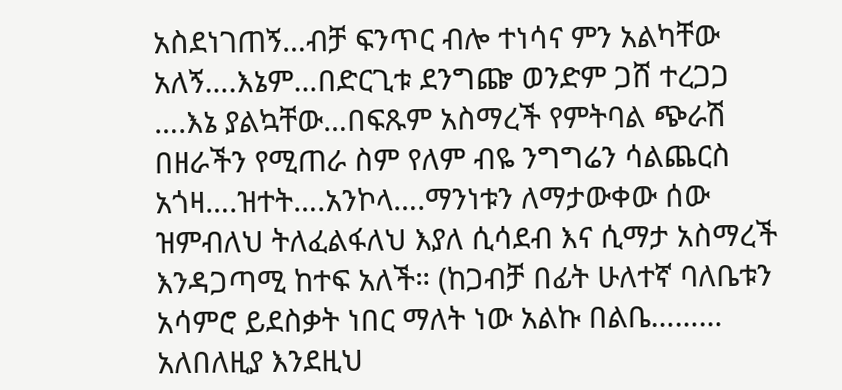አስደነገጠኝ…ብቻ ፍንጥር ብሎ ተነሳና ምን አልካቸው አለኝ….እኔም…በድርጊቱ ደንግጬ ወንድም ጋሸ ተረጋጋ ….እኔ ያልኳቸው…በፍጹም አስማረች የምትባል ጭራሽ በዘራችን የሚጠራ ስም የለም ብዬ ንግግሬን ሳልጨርስ አጎዛ….ዝተት….አንኮላ….ማንነቱን ለማታውቀው ሰው ዝምብለህ ትለፈልፋለህ እያለ ሲሳደብ እና ሲማታ አስማረች እንዳጋጣሚ ከተፍ አለች። (ከጋብቻ በፊት ሁለተኛ ባለቤቱን አሳምሮ ይደስቃት ነበር ማለት ነው አልኩ በልቤ……… አለበለዚያ እንደዚህ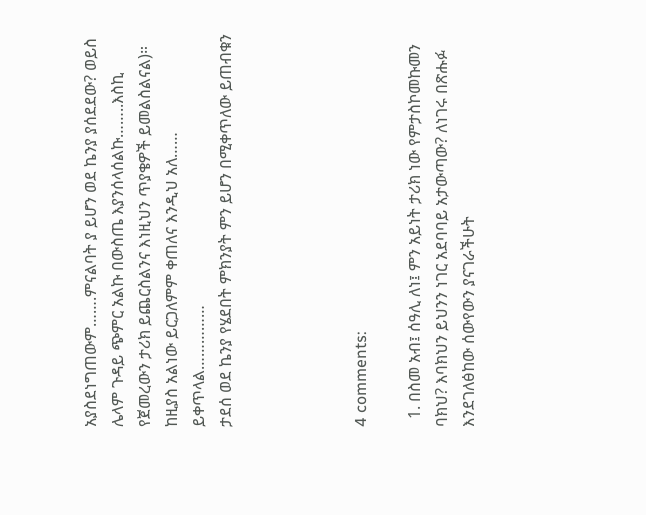አያስደነግጠውም…….ምናልባት ያ ይሆን ወደ ኬንያ ያሰደደው? ወይስ ሌላም ጉዳይ ጭምር አልኩ በውስጤ እያንሰላሰልኩ……..እስኪ የጀመረውን ታሪክ ይጨርስልንና እነዚህን ጥያቄዎች ይመልስልናል)።  ከዚያስ አልነው ይርጋለምም ቀጠለና እንዲህ አለ……
ይቀጥላል……………
ታደሰ ወደ ኬንያ የሄደበት ምክንያት ምን ይሆን በሚቀጥለው ይጠብቁን




4 comments:

  1. በስመ አብ፤ ሰዓሊ ለነ፤ ምን አይነት ታሪክ ነው የምታስኮመኩመን ባክህ? እባክህን ይህንን ነገር አደባባይ አታውጣው? ለነገሩ በጽሑፉ እንደገለፅከው ሰውየውን ያናገራችሁት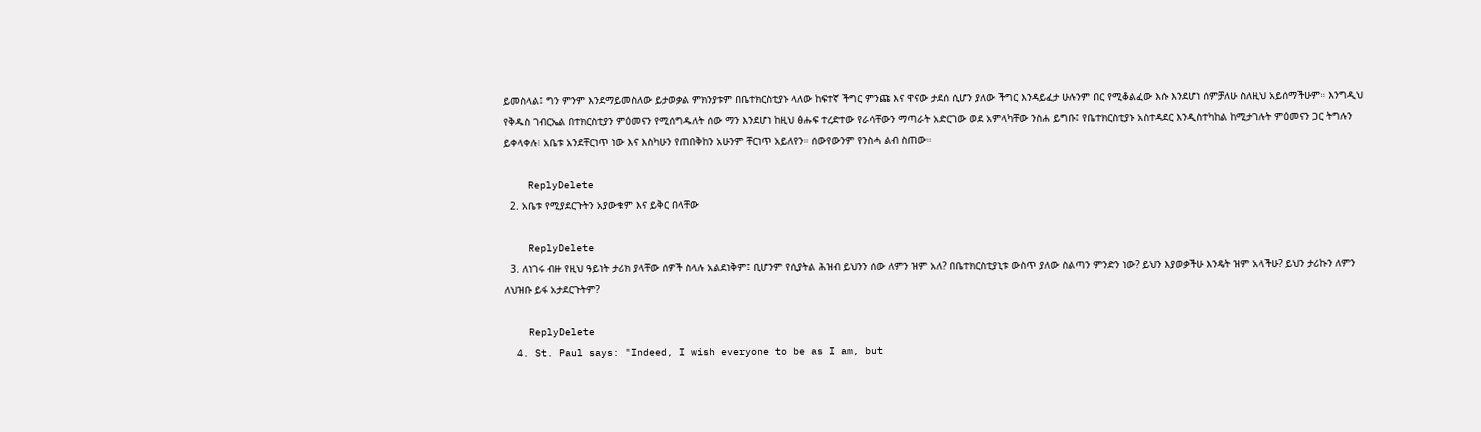ይመስላል፤ ግን ምንም እንደማይመስለው ይታወቃል ምክንያቱም በቤተክርስቲያኑ ላለው ከፍተኛ ችግር ምንጩ እና ዋናው ታደሰ ሲሆን ያለው ችግር እንዳይፈታ ሁሉንም በር የሚቆልፈው እሱ እንደሆነ ሰምቻለሁ ስለዚህ አይሰማችሁም። እንግዲህ የቅዱስ ገብርኤል በተክርስቲያን ምዕመናን የሚሰግዱለት ሰው ማን እንደሆነ ከዚህ ፅሑፍ ተረድተው የራሳቸውን ማጣራት አድርገው ወደ አምላካቸው ንስሐ ይግቡ፤ የቤተክርስቲያኑ አስተዳደር እንዲስተካከል ከሚታገሉት ምዕመናን ጋር ትግሉን ይቀላቀሉ፧ አቤቱ አንደቸርነጥ ነው እና እስካሁን የጠበቅከን አሁንም ቸርነጥ አይለየን። ሰውየውንም የንስሓ ልብ ስጠው።

    ReplyDelete
  2. አቤቱ የሚያደርጉትን አያውቁም እና ይቅር በላቸው

    ReplyDelete
  3. ለነገሩ ብዙ የዚህ ዓይነት ታሪክ ያላቸው ሰዎች ስላሉ አልደነቅም፤ ቢሆንም የሲያትል ሕዝብ ይህንን ሰው ለምን ዝም አለ? በቤተክርስቲያኒቱ ውስጥ ያለው ስልጣን ምንድን ነው? ይህን እያወቃችሁ እንዴት ዝም አላችሁ? ይህን ታሪኩን ለምን ለህዝቡ ይፋ አታደርጉትም?

    ReplyDelete
  4. St. Paul says: "Indeed, I wish everyone to be as I am, but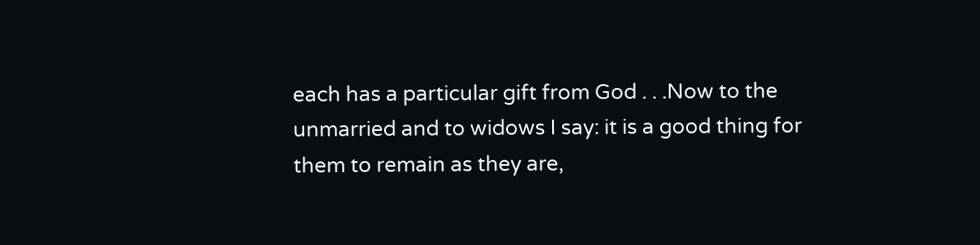each has a particular gift from God . . .Now to the unmarried and to widows I say: it is a good thing for them to remain as they are,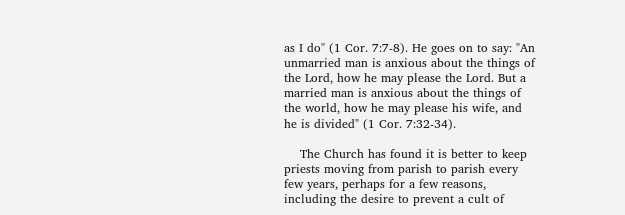as I do" (1 Cor. 7:7-8). He goes on to say: "An unmarried man is anxious about the things of the Lord, how he may please the Lord. But a married man is anxious about the things of the world, how he may please his wife, and he is divided" (1 Cor. 7:32-34).

    The Church has found it is better to keep priests moving from parish to parish every few years, perhaps for a few reasons, including the desire to prevent a cult of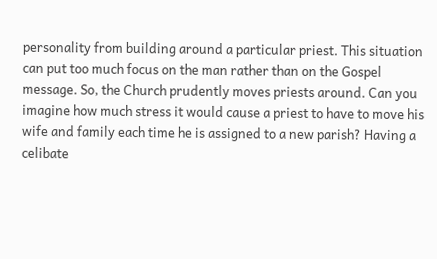personality from building around a particular priest. This situation can put too much focus on the man rather than on the Gospel message. So, the Church prudently moves priests around. Can you imagine how much stress it would cause a priest to have to move his wife and family each time he is assigned to a new parish? Having a celibate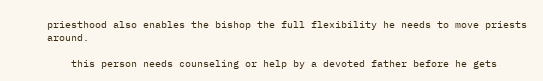priesthood also enables the bishop the full flexibility he needs to move priests around.

    this person needs counseling or help by a devoted father before he gets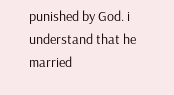punished by God. i understand that he married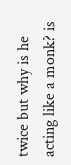twice but why is he acting like a monk? is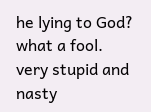he lying to God? what a fool. very stupid and nasty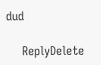dud

    ReplyDelete